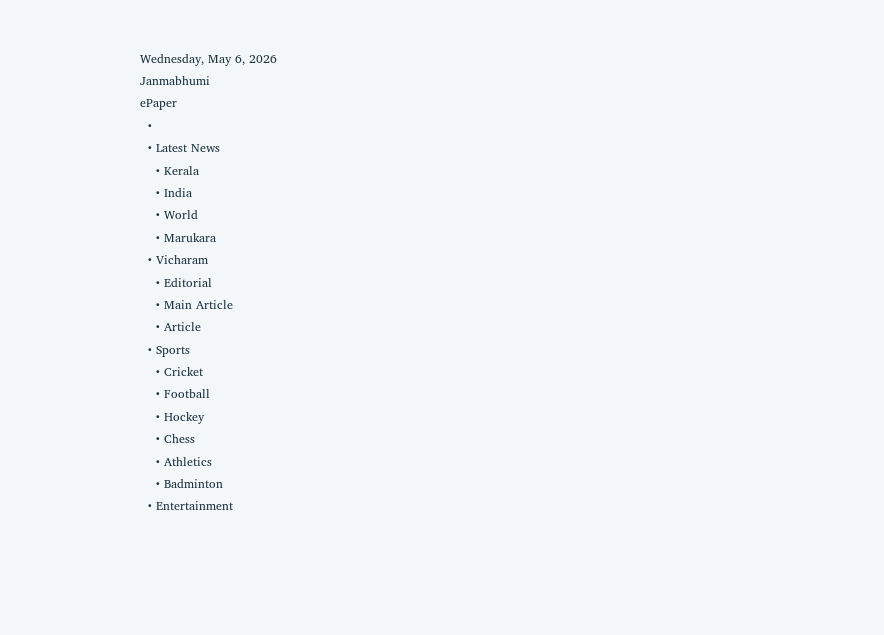Wednesday, May 6, 2026
Janmabhumi
ePaper
  •
  • Latest News
    • Kerala
    • India
    • World
    • Marukara
  • Vicharam
    • Editorial
    • Main Article
    • Article
  • Sports
    • Cricket
    • Football
    • Hockey
    • Chess
    • Athletics
    • Badminton
  • Entertainment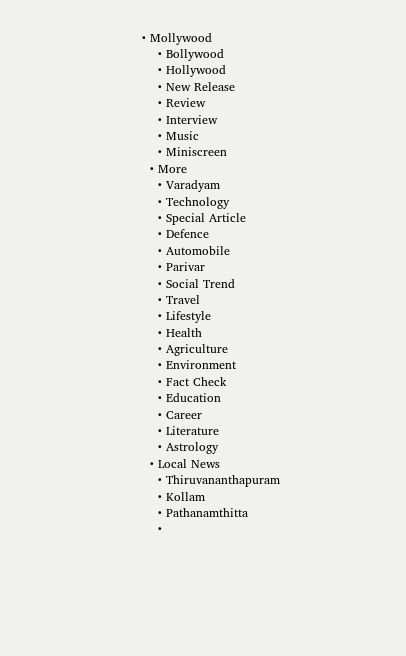• Mollywood
    • Bollywood
    • Hollywood
    • New Release
    • Review
    • Interview
    • Music
    • Miniscreen
  • More
    • Varadyam
    • Technology
    • Special Article
    • Defence
    • Automobile
    • Parivar
    • Social Trend
    • Travel
    • Lifestyle
    • Health
    • Agriculture
    • Environment
    • Fact Check
    • Education
    • Career
    • Literature
    • Astrology
  • Local News
    • Thiruvananthapuram
    • Kollam
    • Pathanamthitta
    •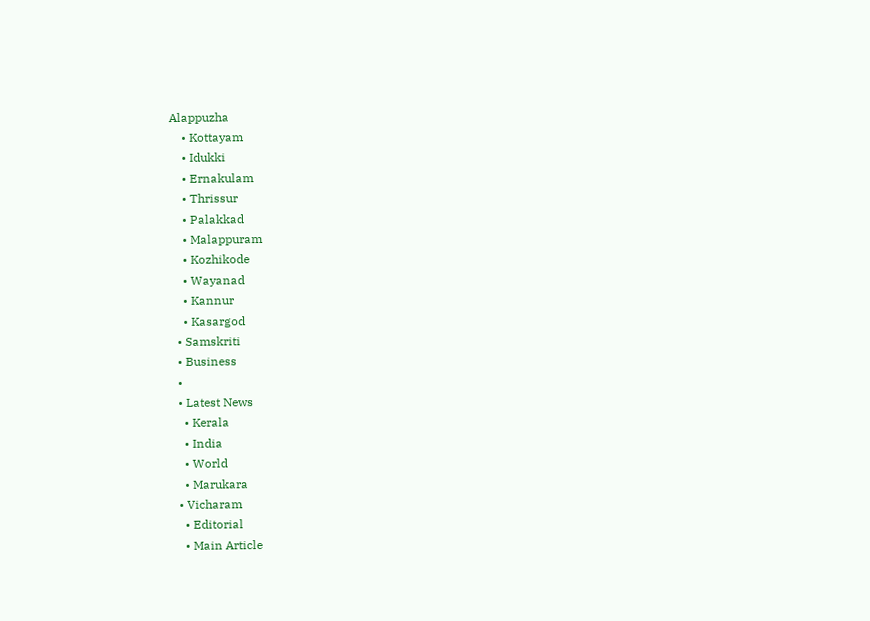Alappuzha
    • Kottayam
    • Idukki
    • Ernakulam
    • Thrissur
    • Palakkad
    • Malappuram
    • Kozhikode
    • Wayanad
    • Kannur
    • Kasargod
  • Samskriti
  • Business
  •
  • Latest News
    • Kerala
    • India
    • World
    • Marukara
  • Vicharam
    • Editorial
    • Main Article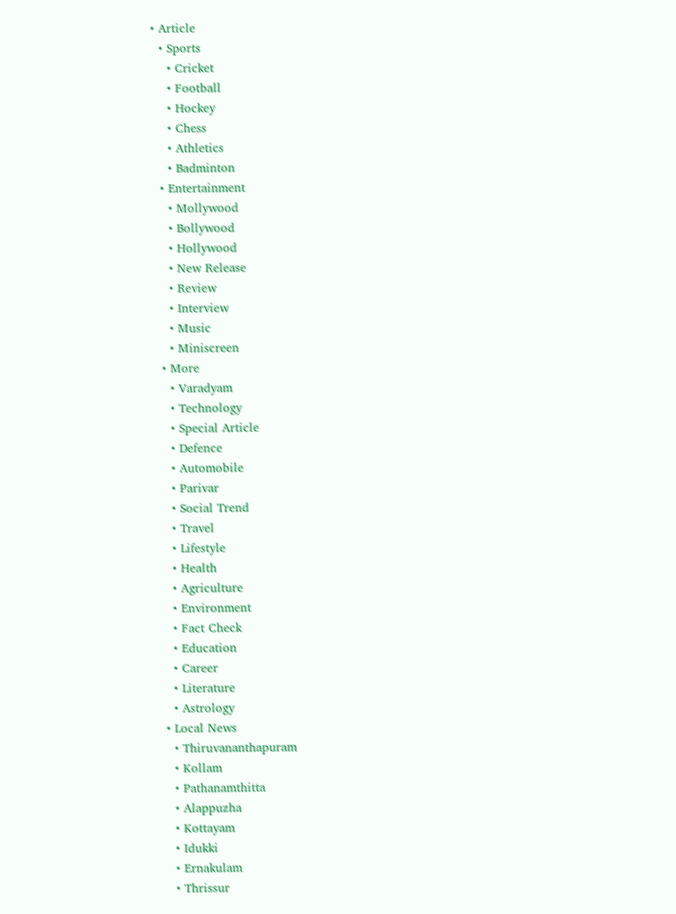• Article
  • Sports
    • Cricket
    • Football
    • Hockey
    • Chess
    • Athletics
    • Badminton
  • Entertainment
    • Mollywood
    • Bollywood
    • Hollywood
    • New Release
    • Review
    • Interview
    • Music
    • Miniscreen
  • More
    • Varadyam
    • Technology
    • Special Article
    • Defence
    • Automobile
    • Parivar
    • Social Trend
    • Travel
    • Lifestyle
    • Health
    • Agriculture
    • Environment
    • Fact Check
    • Education
    • Career
    • Literature
    • Astrology
  • Local News
    • Thiruvananthapuram
    • Kollam
    • Pathanamthitta
    • Alappuzha
    • Kottayam
    • Idukki
    • Ernakulam
    • Thrissur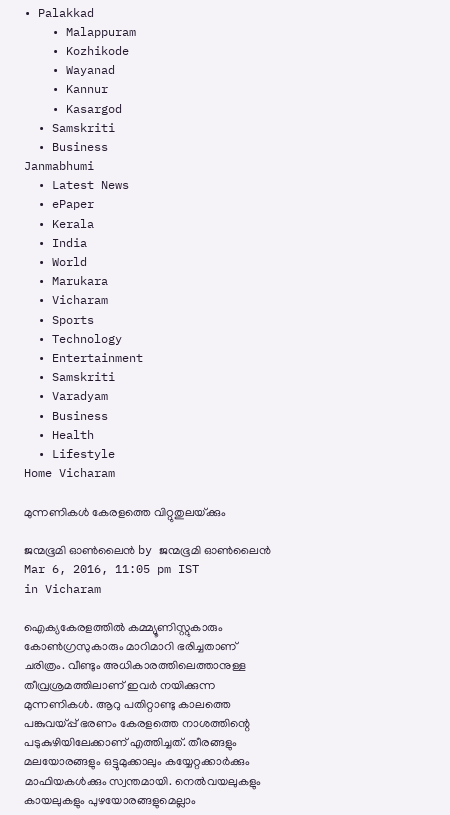• Palakkad
    • Malappuram
    • Kozhikode
    • Wayanad
    • Kannur
    • Kasargod
  • Samskriti
  • Business
Janmabhumi
  • Latest News
  • ePaper
  • Kerala
  • India
  • World
  • Marukara
  • Vicharam
  • Sports
  • Technology
  • Entertainment
  • Samskriti
  • Varadyam
  • Business
  • Health
  • Lifestyle
Home Vicharam

മുന്നണികള്‍ കേരളത്തെ വിറ്റുതുലയ്‌ക്കും

ജന്മഭൂമി ഓണ്‍ലൈന്‍ by ജന്മഭൂമി ഓണ്‍ലൈന്‍
Mar 6, 2016, 11:05 pm IST
in Vicharam

ഐക്യകേരളത്തില്‍ കമ്മ്യൂണിസ്റ്റുകാരും കോണ്‍ഗ്രസുകാരും മാറിമാറി ഭരിച്ചതാണ് ചരിത്രം. വീണ്ടും അധികാരത്തിലെത്താനുള്ള തീവ്രശ്രമത്തിലാണ് ഇവര്‍ നയിക്കുന്ന മുന്നണികള്‍. ആറു പതിറ്റാണ്ടു കാലത്തെ പങ്കുവയ്‌പ്പ് ഭരണം കേരളത്തെ നാശത്തിന്റെ പടുകുഴിയിലേക്കാണ് എത്തിച്ചത്. തീരങ്ങളും മലയോരങ്ങളും ഒട്ടുമുക്കാലും കയ്യേറ്റക്കാര്‍ക്കും മാഫിയകള്‍ക്കും സ്വന്തമായി. നെല്‍വയലുകളും കായലുകളും പുഴയോരങ്ങളുമെല്ലാം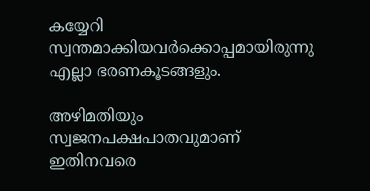കയ്യേറി സ്വന്തമാക്കിയവര്‍ക്കൊപ്പമായിരുന്നു എല്ലാ ഭരണകൂടങ്ങളും.

അഴിമതിയും സ്വജനപക്ഷപാതവുമാണ് ഇതിനവരെ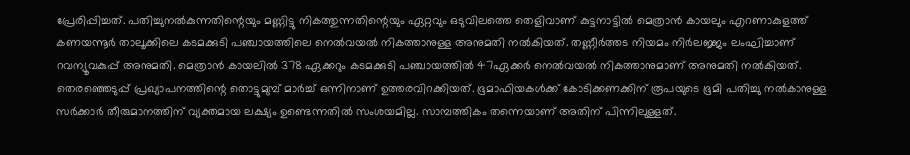പ്രേരിപ്പിച്ചത്. പതിച്ചുനല്‍കുന്നതിന്റെയും മണ്ണിട്ടു നികത്തുന്നതിന്റെയും ഏറ്റവും ഒടുവിലത്തെ തെളിവാണ് കുട്ടനാട്ടില്‍ മെത്രാന്‍ കായലും എറണാകുളത്ത് കണയന്നൂര്‍ താലൂക്കിലെ കടമക്കുടി പഞ്ചായത്തിലെ നെല്‍വയല്‍ നികത്താനുള്ള അനുമതി നല്‍കിയത്. തണ്ണീര്‍ത്തട നിയമം നിര്‍ലജ്ജം ലംഘിച്ചാണ് റവന്യൂവകുപ്പ് അനുമതി. മെത്രാന്‍ കായലില്‍ 378 ഏക്കറും കടമക്കുടി പഞ്ചായത്തില്‍ 47ഏക്കര്‍ നെല്‍വയല്‍ നികത്താനുമാണ് അനുമതി നല്‍കിയത്. തെരഞ്ഞെടുപ്പ് പ്രഖ്യാപനത്തിന്റെ തൊട്ടുമുമ്പ് മാര്‍ച്ച് ഒന്നിനാണ് ഉത്തരവിറക്കിയത്. ഭൂമാഫിയകള്‍ക്ക് കോടിക്കണക്കിന് രൂപയുടെ ഭൂമി പതിച്ചു നല്‍കാനുള്ള സര്‍ക്കാര്‍ തീരുമാനത്തിന് വ്യക്തമായ ലക്ഷ്യം ഉണ്ടെന്നതില്‍ സംശയമില്ല. സാമ്പത്തികം തന്നെയാണ് അതിന് പിന്നിലുള്ളത്.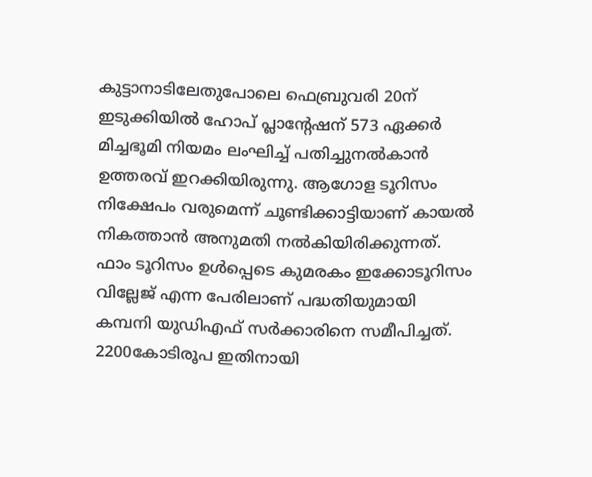കുട്ടാനാടിലേതുപോലെ ഫെബ്രുവരി 20ന് ഇടുക്കിയില്‍ ഹോപ് പ്ലാന്റേഷന് 573 ഏക്കര്‍ മിച്ചഭൂമി നിയമം ലംഘിച്ച് പതിച്ചുനല്‍കാന്‍ ഉത്തരവ് ഇറക്കിയിരുന്നു. ആഗോള ടൂറിസം നിക്ഷേപം വരുമെന്ന് ചൂണ്ടിക്കാട്ടിയാണ് കായല്‍ നികത്താന്‍ അനുമതി നല്‍കിയിരിക്കുന്നത്. ഫാം ടൂറിസം ഉള്‍പ്പെടെ കുമരകം ഇക്കോടൂറിസം വില്ലേജ് എന്ന പേരിലാണ് പദ്ധതിയുമായി കമ്പനി യുഡിഎഫ് സര്‍ക്കാരിനെ സമീപിച്ചത്. 2200കോടിരൂപ ഇതിനായി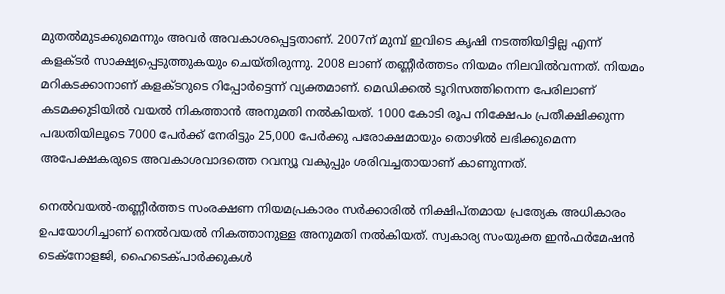മുതല്‍മുടക്കുമെന്നും അവര്‍ അവകാശപ്പെട്ടതാണ്. 2007ന് മുമ്പ് ഇവിടെ കൃഷി നടത്തിയിട്ടില്ല എന്ന് കളക്ടര്‍ സാക്ഷ്യപ്പെടുത്തുകയും ചെയ്തിരുന്നു. 2008 ലാണ് തണ്ണീര്‍ത്തടം നിയമം നിലവില്‍വന്നത്. നിയമം മറികടക്കാനാണ് കളക്ടറുടെ റിപ്പോര്‍ട്ടെന്ന് വ്യക്തമാണ്. മെഡിക്കല്‍ ടൂറിസത്തിനെന്ന പേരിലാണ് കടമക്കുടിയില്‍ വയല്‍ നികത്താന്‍ അനുമതി നല്‍കിയത്. 1000 കോടി രൂപ നിക്ഷേപം പ്രതീക്ഷിക്കുന്ന പദ്ധതിയിലൂടെ 7000 പേര്‍ക്ക് നേരിട്ടും 25,000 പേര്‍ക്കു പരോക്ഷമായും തൊഴില്‍ ലഭിക്കുമെന്ന അപേക്ഷകരുടെ അവകാശവാദത്തെ റവന്യൂ വകുപ്പും ശരിവച്ചതായാണ് കാണുന്നത്.

നെല്‍വയല്‍-തണ്ണീര്‍ത്തട സംരക്ഷണ നിയമപ്രകാരം സര്‍ക്കാരില്‍ നിക്ഷിപ്തമായ പ്രത്യേക അധികാരം ഉപയോഗിച്ചാണ് നെല്‍വയല്‍ നികത്താനുള്ള അനുമതി നല്‍കിയത്. സ്വകാര്യ സംയുക്ത ഇന്‍ഫര്‍മേഷന്‍ ടെക്‌നോളജി, ഹൈടെക്പാര്‍ക്കുകള്‍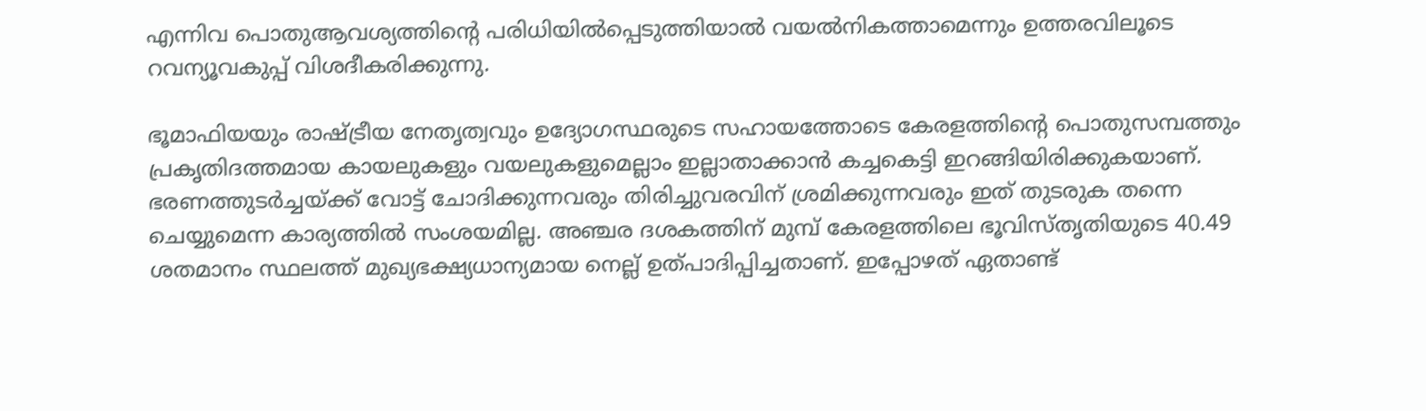എന്നിവ പൊതുആവശ്യത്തിന്റെ പരിധിയില്‍പ്പെടുത്തിയാല്‍ വയല്‍നികത്താമെന്നും ഉത്തരവിലൂടെ റവന്യൂവകുപ്പ് വിശദീകരിക്കുന്നു.

ഭൂമാഫിയയും രാഷ്‌ട്രീയ നേതൃത്വവും ഉദ്യോഗസ്ഥരുടെ സഹായത്തോടെ കേരളത്തിന്റെ പൊതുസമ്പത്തും പ്രകൃതിദത്തമായ കായലുകളും വയലുകളുമെല്ലാം ഇല്ലാതാക്കാന്‍ കച്ചകെട്ടി ഇറങ്ങിയിരിക്കുകയാണ്. ഭരണത്തുടര്‍ച്ചയ്‌ക്ക് വോട്ട് ചോദിക്കുന്നവരും തിരിച്ചുവരവിന് ശ്രമിക്കുന്നവരും ഇത് തുടരുക തന്നെ ചെയ്യുമെന്ന കാര്യത്തില്‍ സംശയമില്ല. അഞ്ചര ദശകത്തിന് മുമ്പ് കേരളത്തിലെ ഭൂവിസ്തൃതിയുടെ 40.49 ശതമാനം സ്ഥലത്ത് മുഖ്യഭക്ഷ്യധാന്യമായ നെല്ല് ഉത്പാദിപ്പിച്ചതാണ്. ഇപ്പോഴത് ഏതാണ്ട്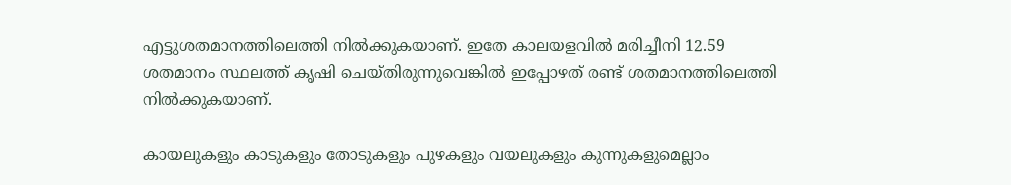എട്ടുശതമാനത്തിലെത്തി നില്‍ക്കുകയാണ്. ഇതേ കാലയളവില്‍ മരിച്ചീനി 12.59 ശതമാനം സ്ഥലത്ത് കൃഷി ചെയ്തിരുന്നുവെങ്കില്‍ ഇപ്പോഴത് രണ്ട് ശതമാനത്തിലെത്തി നില്‍ക്കുകയാണ്.

കായലുകളും കാടുകളും തോടുകളും പുഴകളും വയലുകളും കുന്നുകളുമെല്ലാം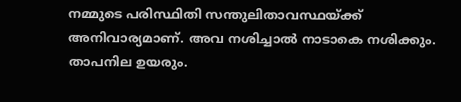നമ്മുടെ പരിസ്ഥിതി സന്തുലിതാവസ്ഥയ്‌ക്ക് അനിവാര്യമാണ്. അവ നശിച്ചാല്‍ നാടാകെ നശിക്കും. താപനില ഉയരും.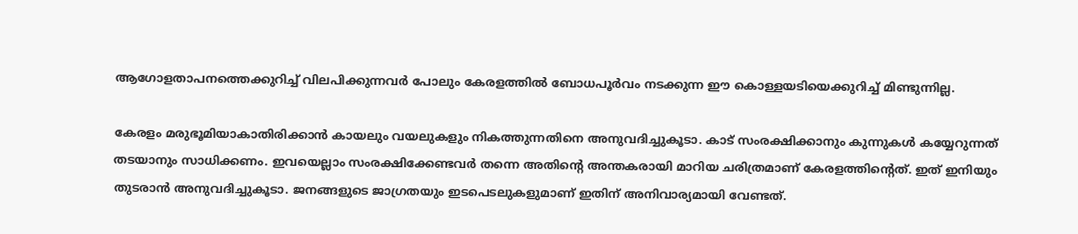ആഗോളതാപനത്തെക്കുറിച്ച് വിലപിക്കുന്നവര്‍ പോലും കേരളത്തില്‍ ബോധപൂര്‍വം നടക്കുന്ന ഈ കൊള്ളയടിയെക്കുറിച്ച് മിണ്ടുന്നില്ല.

കേരളം മരുഭൂമിയാകാതിരിക്കാന്‍ കായലും വയലുകളും നികത്തുന്നതിനെ അനുവദിച്ചുകൂടാ. കാട് സംരക്ഷിക്കാനും കുന്നുകള്‍ കയ്യേറുന്നത് തടയാനും സാധിക്കണം. ഇവയെല്ലാം സംരക്ഷിക്കേണ്ടവര്‍ തന്നെ അതിന്റെ അന്തകരായി മാറിയ ചരിത്രമാണ് കേരളത്തിന്റെത്. ഇത് ഇനിയും തുടരാന്‍ അനുവദിച്ചുകൂടാ. ജനങ്ങളുടെ ജാഗ്രതയും ഇടപെടലുകളുമാണ് ഇതിന് അനിവാര്യമായി വേണ്ടത്.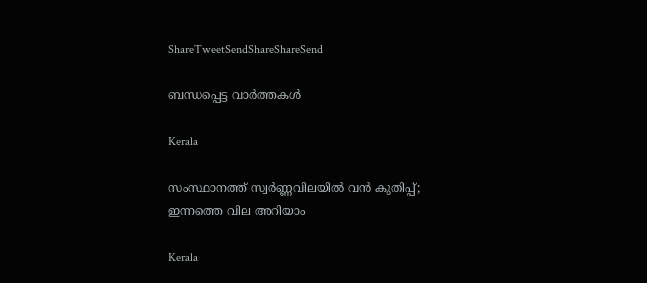ShareTweetSendShareShareSend

ബന്ധപ്പെട്ട വാര്‍ത്തകള്‍

Kerala

സംസ്ഥാനത്ത് സ്വർണ്ണവിലയിൽ വൻ കുതിപ്പ്; ഇന്നത്തെ വില അറിയാം

Kerala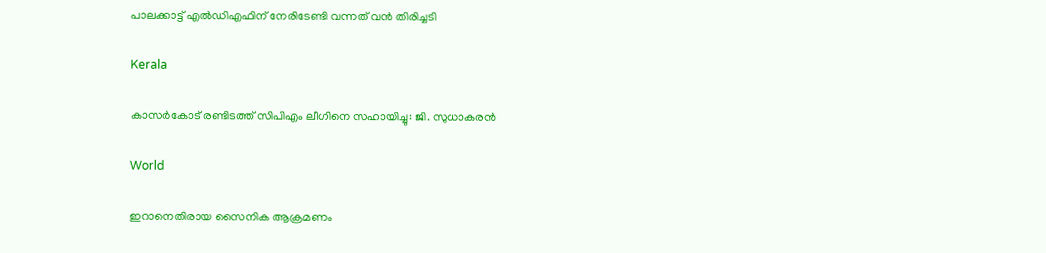പാലക്കാട്ട് എല്‍ഡിഎഫിന് നേരിടേണ്ടി വന്നത് വന്‍ തിരിച്ചടി

Kerala

കാസര്‍കോട് രണ്ടിടത്ത് സിപിഎം ലീഗിനെ സഹായിച്ചു: ജി. സുധാകരന്‍

World

ഇറാനെതിരായ സൈനിക ആക്രമണം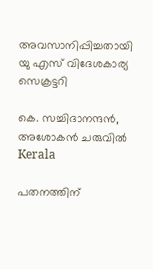അവസാനിപ്പിച്ചതായി യു എസ് വിദേശകാര്യ സെക്രട്ടറി

കെ. സച്ചിദാനന്ദന്‍, അശോകന്‍ ചരുവില്‍
Kerala

പതനത്തിന്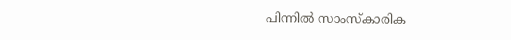പിന്നില്‍ സാംസ്‌കാരിക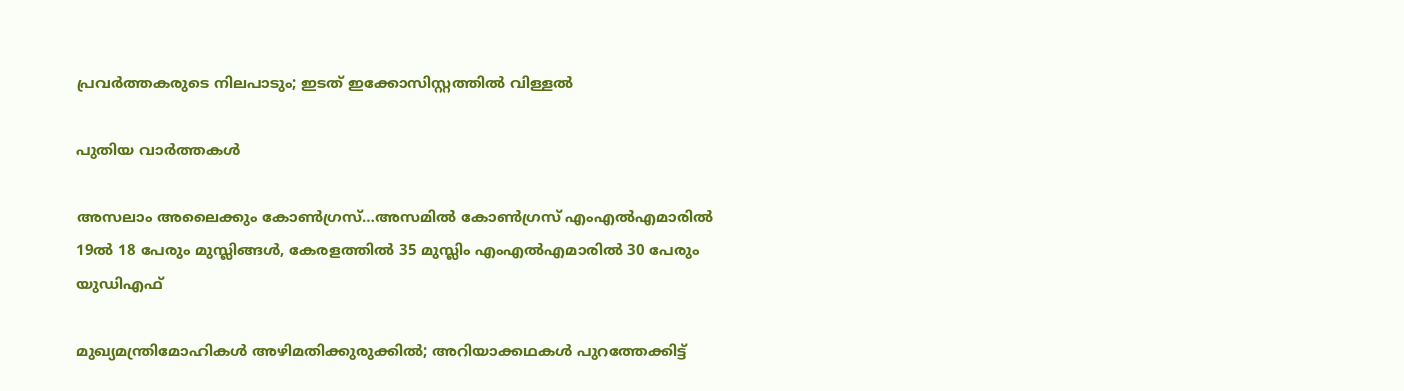പ്രവര്‍ത്തകരുടെ നിലപാടും; ഇടത് ഇക്കോസിസ്റ്റത്തില്‍ വിള്ളല്‍

പുതിയ വാര്‍ത്തകള്‍

അസലാം അലൈക്കും കോണ്‍ഗ്രസ്…അസമില്‍ കോണ്‍ഗ്രസ് എംഎല്‍എമാരില്‍ 19ല്‍ 18 പേരും മുസ്ലിങ്ങള്‍, കേരളത്തില്‍ 35 മുസ്ലിം എംഎല്‍എമാരില്‍ 30 പേരും യു‍ഡിഎഫ്

മുഖ്യമന്ത്രിമോഹികള്‍ അഴിമതിക്കുരുക്കില്‍; അറിയാക്കഥകള്‍ പുറത്തേക്കിട്ട്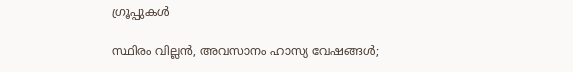ഗ്രൂപ്പുകള്‍

സ്ഥിരം വില്ലന്‍, അവസാനം ഹാസ്യ വേഷങ്ങള്‍;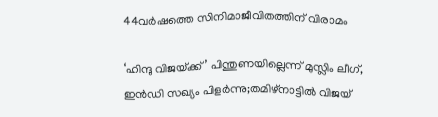44വര്‍ഷത്തെ സിനിമാജീവിതത്തിന് വിരാമം

‘ഹിന്ദു വിജയ്‌ക്ക്’ പിന്തുണയില്ലെന്ന് മുസ്ലിം ലീഗ്, ഇൻഡി സഖ്യം പിളർന്നു;തമിഴ്‌നാട്ടിൽ വിജയ്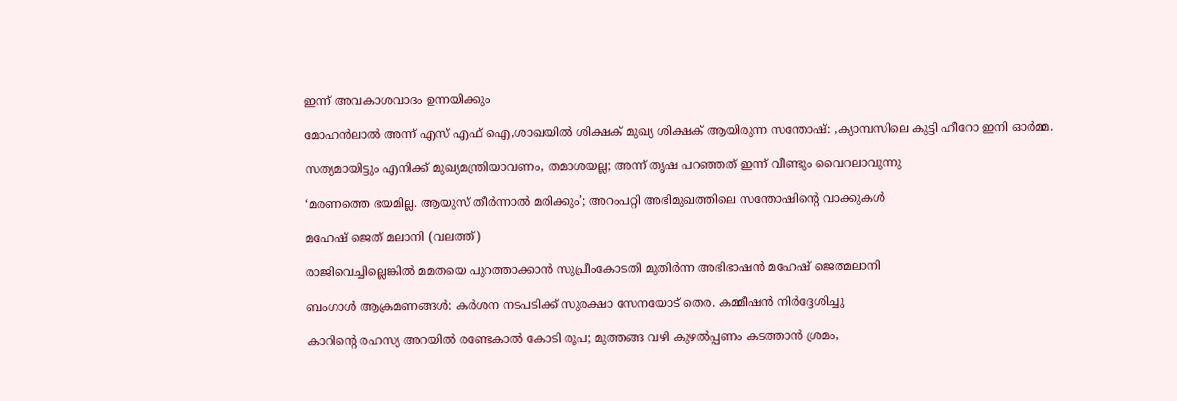ഇന്ന് അവകാശവാദം ഉന്നയിക്കും

മോഹൻലാൽ അന്ന് എസ് എഫ് ഐ,ശാഖയിൽ ശിക്ഷക് മുഖ്യ ശിക്ഷക് ആയിരുന്ന സന്തോഷ്: ,ക്യാമ്പസിലെ കുട്ടി ഹീറോ ഇനി ഓർമ്മ.

സത്യമായിട്ടും എനിക്ക് മുഖ്യമന്ത്രിയാവണം, തമാശയല്ല; അന്ന് തൃഷ പറഞ്ഞത് ഇന്ന് വീണ്ടും വൈറലാവുന്നു

‘മരണത്തെ ഭയമില്ല. ആയുസ് തീര്‍ന്നാല്‍ മരിക്കും’; അറംപറ്റി അഭിമുഖത്തിലെ സന്തോഷിന്റെ വാക്കുകള്‍

മഹേഷ് ജെത് മലാനി (വലത്ത്)

രാജിവെച്ചില്ലെങ്കില്‍ മമതയെ പുറത്താക്കാന്‍ സുപ്രീംകോടതി മുതിര്‍ന്ന അഭിഭാഷന്‍ മഹേഷ് ജെത്മലാനി

ബംഗാൾ ആക്രമണങ്ങൾ: കർശന നടപടിക്ക് സുരക്ഷാ സേനയോട് തെര. കമ്മീഷൻ നിർദ്ദേശിച്ചു

കാറിന്റെ രഹസ്യ അറയിൽ രണ്ടേകാൽ കോടി രൂപ; മുത്തങ്ങ വഴി കുഴൽപ്പണം കടത്താൻ ശ്രമം,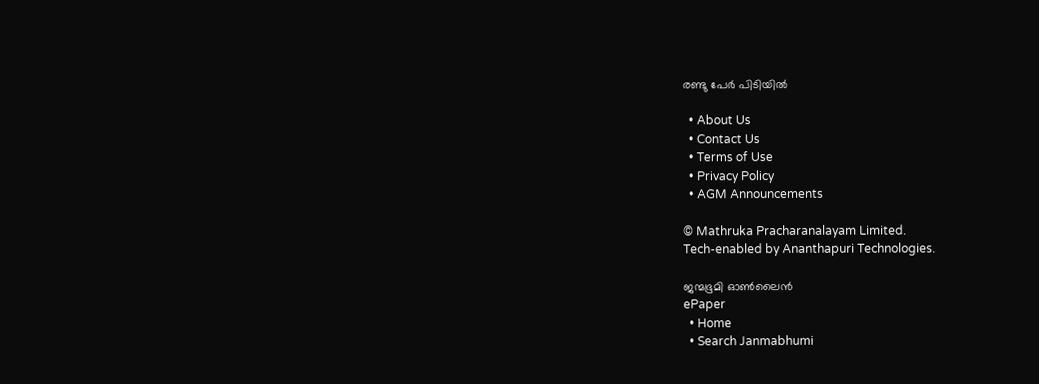രണ്ടു പേർ പിടിയിൽ

  • About Us
  • Contact Us
  • Terms of Use
  • Privacy Policy
  • AGM Announcements

© Mathruka Pracharanalayam Limited.
Tech-enabled by Ananthapuri Technologies.

ജന്മഭൂമി ഓണ്‍ലൈന്‍
ePaper
  • Home
  • Search Janmabhumi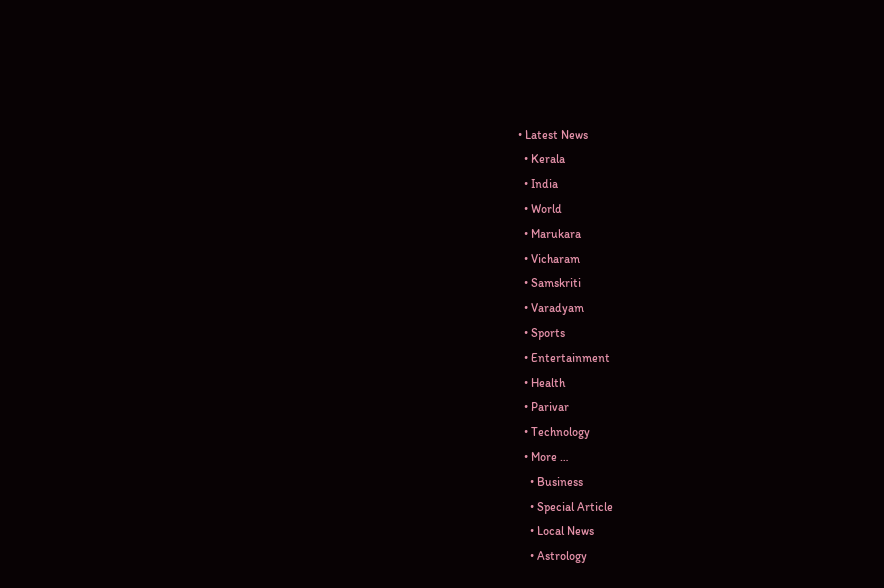• Latest News
  • Kerala
  • India
  • World
  • Marukara
  • Vicharam
  • Samskriti
  • Varadyam
  • Sports
  • Entertainment
  • Health
  • Parivar
  • Technology
  • More …
    • Business
    • Special Article
    • Local News
    • Astrology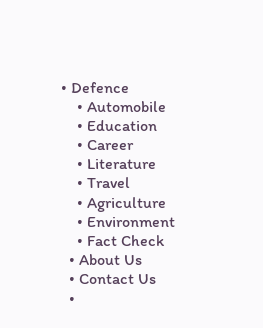• Defence
    • Automobile
    • Education
    • Career
    • Literature
    • Travel
    • Agriculture
    • Environment
    • Fact Check
  • About Us
  • Contact Us
  •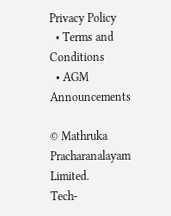Privacy Policy
  • Terms and Conditions
  • AGM Announcements

© Mathruka Pracharanalayam Limited.
Tech-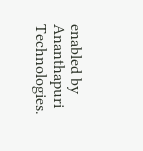enabled by Ananthapuri Technologies.